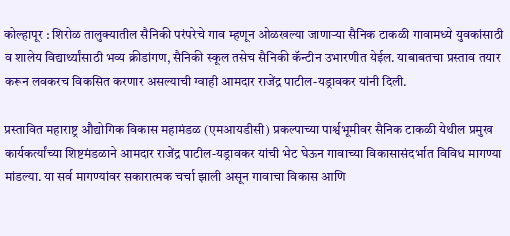कोल्हापूर : शिरोळ तालुक्यातील सैनिकी परंपरेचे गाव म्हणून ओळखल्या जाणाऱ्या सैनिक टाकळी गावामध्ये युवकांसाठी व शालेय विद्यार्थ्यांसाठी भव्य क्रीडांगण, सैनिकी स्कूल तसेच सैनिकी कॅन्टीन उभारणीत येईल. याबाबतचा प्रस्ताव तयार करून लवकरच विकसित करणार असल्याची ग्वाही आमदार राजेंद्र पाटील-यड्रावकर यांनी दिली.

प्रस्तावित महाराष्ट्र औद्योगिक विकास महामंडळ (एमआयडीसी) प्रकल्पाच्या पार्श्वभूमीवर सैनिक टाकळी येथील प्रमुख कार्यकर्त्यांच्या शिष्टमंडळाने आमदार राजेंद्र पाटील-यड्रावकर यांची भेट घेऊन गावाच्या विकासासंदर्भात विविध मागण्या मांडल्या. या सर्व मागण्यांवर सकारात्मक चर्चा झाली असून गावाचा विकास आणि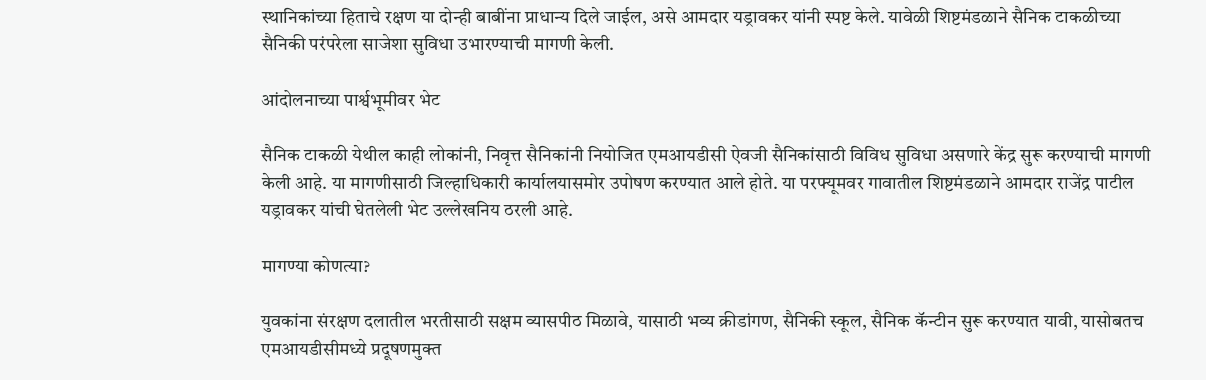स्थानिकांच्या हिताचे रक्षण या दोन्ही बाबींना प्राधान्य दिले जाईल, असे आमदार यड्रावकर यांनी स्पष्ट केले. यावेळी शिष्टमंडळाने सैनिक टाकळीच्या सैनिकी परंपरेला साजेशा सुविधा उभारण्याची मागणी केली.

आंदोलनाच्या पार्श्वभूमीवर भेट

सैनिक टाकळी येथील काही लोकांनी, निवृत्त सैनिकांनी नियोजित एमआयडीसी ऐवजी सैनिकांसाठी विविध सुविधा असणारे केंद्र सुरू करण्याची मागणी केली आहे. या मागणीसाठी जिल्हाधिकारी कार्यालयासमोर उपोषण करण्यात आले होते. या परफ्यूमवर गावातील शिष्टमंडळाने आमदार राजेंद्र पाटील यड्रावकर यांची घेतलेली भेट उल्लेखनिय ठरली आहे.

मागण्या कोणत्या?

युवकांना संरक्षण दलातील भरतीसाठी सक्षम व्यासपीठ मिळावे, यासाठी भव्य क्रीडांगण, सैनिकी स्कूल, सैनिक कॅन्टीन सुरू करण्यात यावी, यासोबतच एमआयडीसीमध्ये प्रदूषणमुक्त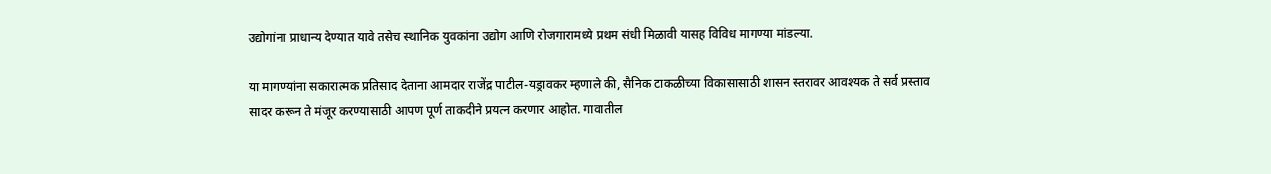उद्योगांना प्राधान्य देण्यात यावे तसेच स्थानिक युवकांना उद्योग आणि रोजगारामध्ये प्रथम संधी मिळावी यासह विविध मागण्या मांडल्या.

या मागण्यांना सकारात्मक प्रतिसाद देताना आमदार राजेंद्र पाटील-यड्रावकर म्हणाले की, सैनिक टाकळीच्या विकासासाठी शासन स्तरावर आवश्यक ते सर्व प्रस्ताव सादर करून ते मंजूर करण्यासाठी आपण पूर्ण ताकदीने प्रयत्न करणार आहोत. गावातील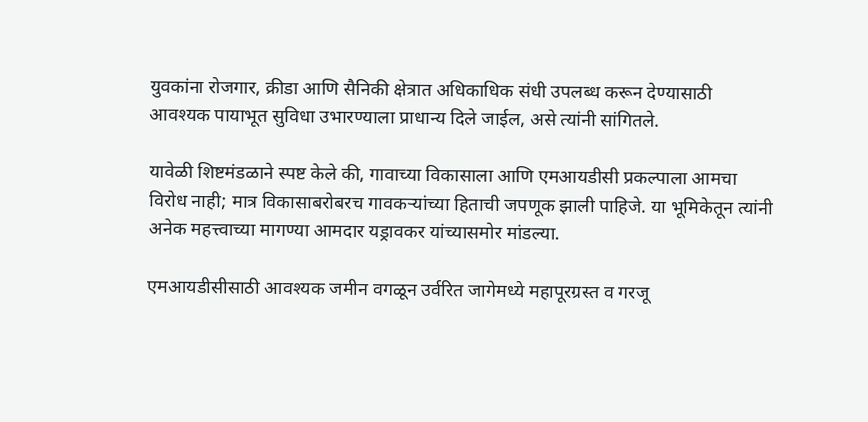युवकांना रोजगार, क्रीडा आणि सैनिकी क्षेत्रात अधिकाधिक संधी उपलब्ध करून देण्यासाठी आवश्यक पायाभूत सुविधा उभारण्याला प्राधान्य दिले जाईल, असे त्यांनी सांगितले.

यावेळी शिष्टमंडळाने स्पष्ट केले की, गावाच्या विकासाला आणि एमआयडीसी प्रकल्पाला आमचा विरोध नाही; मात्र विकासाबरोबरच गावकऱ्यांच्या हिताची जपणूक झाली पाहिजे. या भूमिकेतून त्यांनी अनेक महत्त्वाच्या मागण्या आमदार यड्रावकर यांच्यासमोर मांडल्या.

एमआयडीसीसाठी आवश्यक जमीन वगळून उर्वरित जागेमध्ये महापूरग्रस्त व गरजू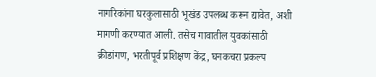नागरिकांना घरकुलासाठी भूखंड उपलब्ध करून द्यावेत, अशी मागणी करण्यात आली. तसेच गावातील युवकांसाठी क्रीडांगण, भरतीपूर्व प्रशिक्षण केंद्र, घनकचरा प्रकल्प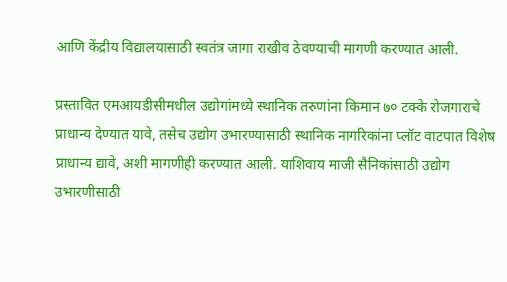आणि केंद्रीय विद्यालयासाठी स्वतंत्र जागा राखीव ठेवण्याची मागणी करण्यात आली.

प्रस्तावित एमआयडीसीमधील उद्योगांमध्ये स्थानिक तरुणांना किमान ७० टक्के रोजगाराचे प्राधान्य देण्यात यावे, तसेच उद्योग उभारण्यासाठी स्थानिक नागरिकांना प्लॉट वाटपात विशेष प्राधान्य द्यावे, अशी मागणीही करण्यात आली. याशिवाय माजी सैनिकांसाठी उद्योग उभारणीसाठी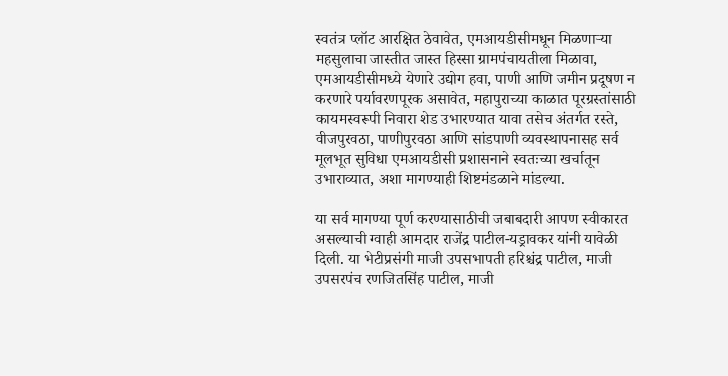स्वतंत्र प्लॉट आरक्षित ठेवावेत, एमआयडीसीमधून मिळणाऱ्या महसुलाचा जास्तीत जास्त हिस्सा ग्रामपंचायतीला मिळावा, एमआयडीसीमध्ये येणारे उद्योग हवा, पाणी आणि जमीन प्रदूषण न करणारे पर्यावरणपूरक असावेत, महापुराच्या काळात पूरग्रस्तांसाठी कायमस्वरूपी निवारा शेड उभारण्यात यावा तसेच अंतर्गत रस्ते, वीजपुरवठा, पाणीपुरवठा आणि सांडपाणी व्यवस्थापनासह सर्व मूलभूत सुविधा एमआयडीसी प्रशासनाने स्वतःच्या खर्चातून उभाराव्यात, अशा मागण्याही शिष्टमंडळाने मांडल्या.

या सर्व मागण्या पूर्ण करण्यासाठीची जबाबदारी आपण स्वीकारत असल्याची ग्वाही आमदार राजेंद्र पाटील-यड्रावकर यांनी यावेळी दिली. या भेटीप्रसंगी माजी उपसभापती हरिश्चंद्र पाटील, माजी उपसरपंच रणजितसिंह पाटील, माजी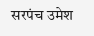सरपंच उमेश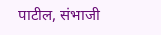पाटील, संभाजी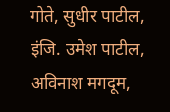गोते, सुधीर पाटील, इंजि. उमेश पाटील, अविनाश मगदूम,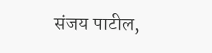संजय पाटील,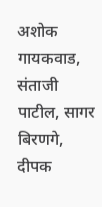अशोक गायकवाड, संताजी पाटील, सागर बिरणगे, दीपक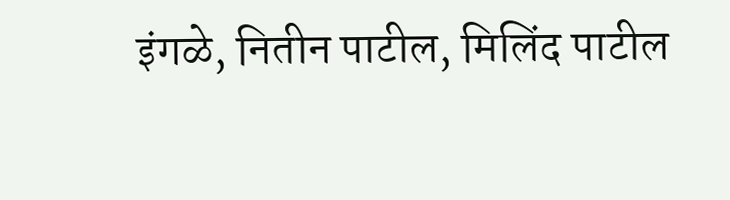इंगळे, नितीन पाटील, मिलिंद पाटील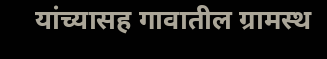यांच्यासह गावातील ग्रामस्थ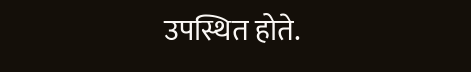उपस्थित होते.